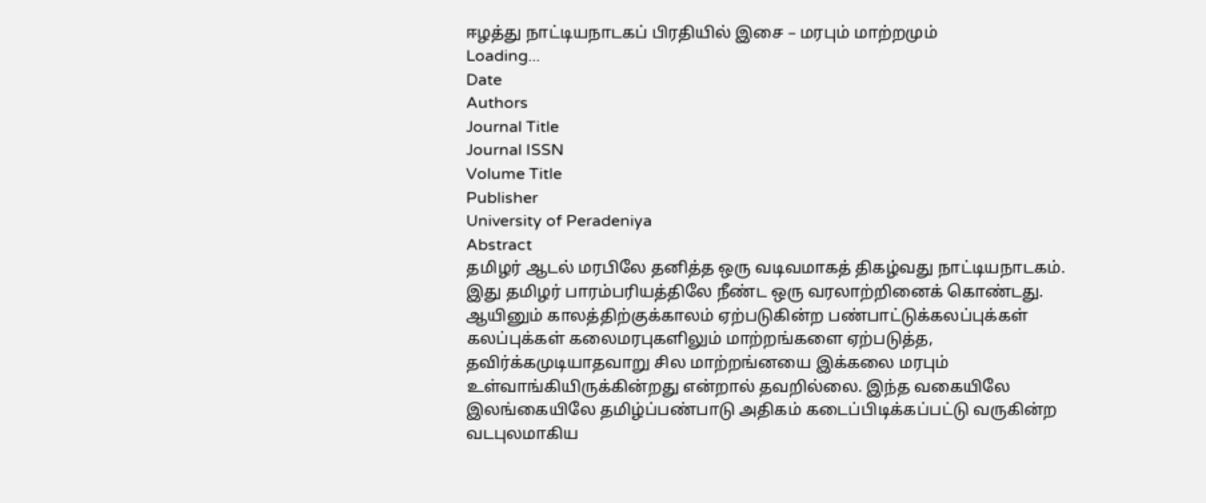ஈழத்து நாட்டியநாடகப் பிரதியில் இசை – மரபும் மாற்றமும்
Loading...
Date
Authors
Journal Title
Journal ISSN
Volume Title
Publisher
University of Peradeniya
Abstract
தமிழர் ஆடல் மரபிலே தனித்த ஒரு வடிவமாகத் திகழ்வது நாட்டியநாடகம். இது தமிழர் பாரம்பரியத்திலே நீண்ட ஒரு வரலாற்றினைக் கொண்டது. ஆயினும் காலத்திற்குக்காலம் ஏற்படுகின்ற பண்பாட்டுக்கலப்புக்கள் கலப்புக்கள் கலைமரபுகளிலும் மாற்றங்களை ஏற்படுத்த, தவிர்க்கமுடியாதவாறு சில மாற்றங்னயை இக்கலை மரபும் உள்வாங்கியிருக்கின்றது என்றால் தவறில்லை. இந்த வகையிலே இலங்கையிலே தமிழ்ப்பண்பாடு அதிகம் கடைப்பிடிக்கப்பட்டு வருகின்ற வடபுலமாகிய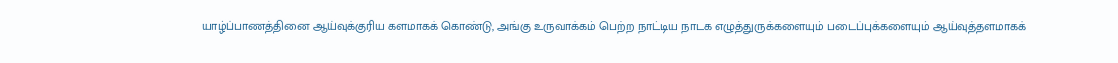யாழ்ப்பாணத்தினை ஆய்வுக்குரிய களமாகக் கொண்டு, அங்கு உருவாக்கம் பெற்ற நாட்டிய நாடக எழுத்துருக்களையும் படைப்புக்களையும் ஆய்வுத்தளமாகக்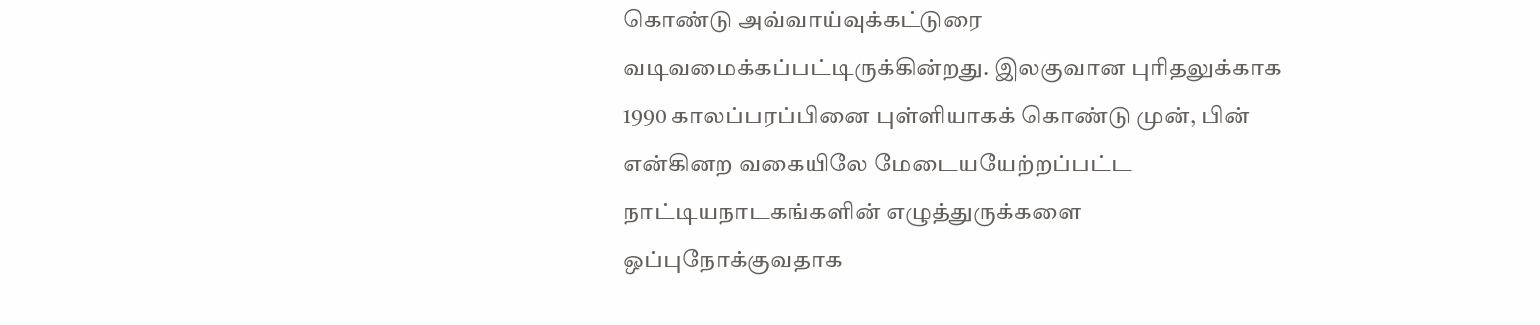கொண்டு அவ்வாய்வுக்கட்டுரை வடிவமைக்கப்பட்டிருக்கின்றது. இலகுவான புரிதலுக்காக 1990 காலப்பரப்பினை புள்ளியாகக் கொண்டு முன், பின் என்கினற வகையிலே மேடையயேற்றப்பட்ட நாட்டியநாடகங்களின் எழுத்துருக்களை ஒப்புநோக்குவதாக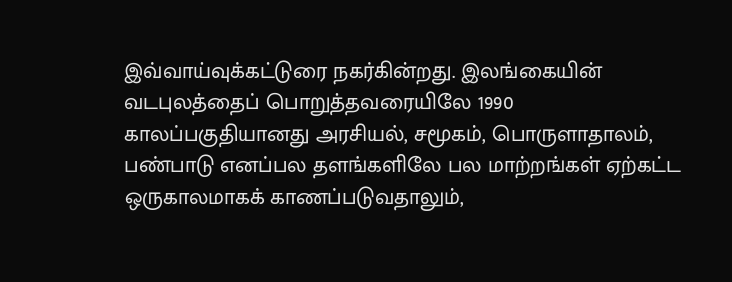இவ்வாய்வுக்கட்டுரை நகர்கின்றது. இலங்கையின் வடபுலத்தைப் பொறுத்தவரையிலே 1990 காலப்பகுதியானது அரசியல், சமூகம், பொருளாதாலம், பண்பாடு எனப்பல தளங்களிலே பல மாற்றங்கள் ஏற்கட்ட ஒருகாலமாகக் காணப்படுவதாலும்,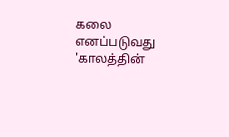கலை எனப்படுவது 'காலத்தின்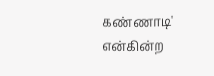கண்ணாடி' என்கின்ற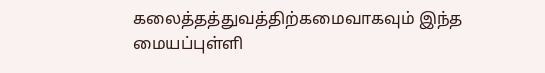கலைத்தத்துவத்திற்கமைவாகவும் இந்த மையப்புள்ளி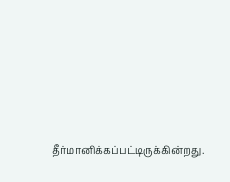தீர்மானிக்கப்பட்டிருக்கின்றது.